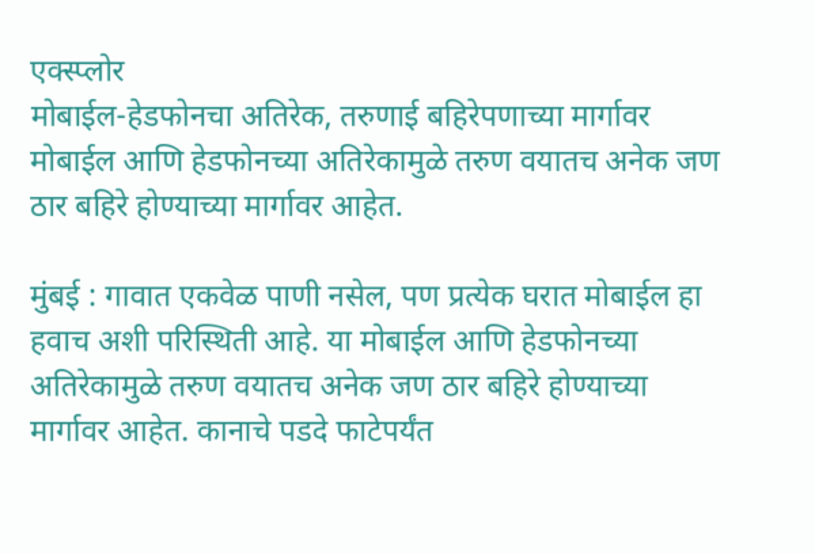एक्स्प्लोर
मोबाईल-हेडफोनचा अतिरेक, तरुणाई बहिरेपणाच्या मार्गावर
मोबाईल आणि हेडफोनच्या अतिरेकामुळे तरुण वयातच अनेक जण ठार बहिरे होण्याच्या मार्गावर आहेत.

मुंबई : गावात एकवेळ पाणी नसेल, पण प्रत्येक घरात मोबाईल हा हवाच अशी परिस्थिती आहे. या मोबाईल आणि हेडफोनच्या अतिरेकामुळे तरुण वयातच अनेक जण ठार बहिरे होण्याच्या मार्गावर आहेत. कानाचे पडदे फाटेपर्यंत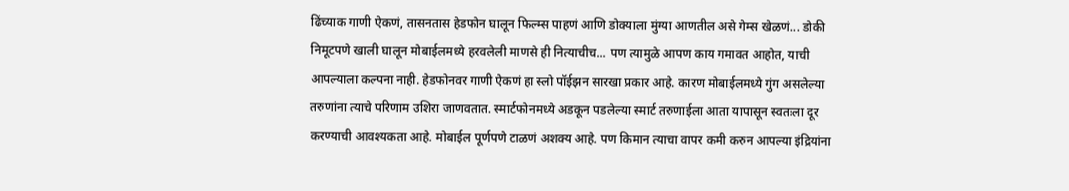ढिंच्याक गाणी ऐकणं, तासनतास हेडफोन घालून फिल्म्स पाहणं आणि डोक्याला मुंग्या आणतील असे गेम्स खेळणं... डोकी निमूटपणे खाली घालून मोबाईलमध्ये हरवलेली माणसे ही नित्याचीच... पण त्यामुळे आपण काय गमावत आहोत, याची आपल्याला कल्पना नाही. हेडफोनवर गाणी ऐकणं हा स्लो पॉईझन सारखा प्रकार आहे. कारण मोबाईलमध्ये गुंग असलेल्या तरुणांना त्याचे परिणाम उशिरा जाणवतात. स्मार्टफोनमध्ये अडकून पडलेल्या स्मार्ट तरुणाईला आता यापासून स्वतःला दूर करण्याची आवश्यकता आहे. मोबाईल पूर्णपणे टाळणं अशक्य आहे. पण किमान त्याचा वापर कमी करुन आपल्या इंद्रियांना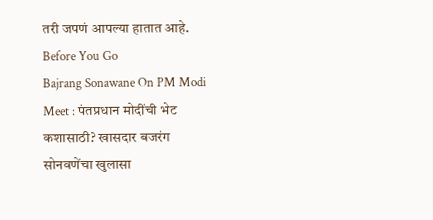तरी जपणं आपल्या हातात आहे.
Before You Go
Bajrang Sonawane On PM Modi Meet : पंतप्रधान मोदींची भेट कशासाठी? खासदार बजरंग सोनवणेंचा खुलासा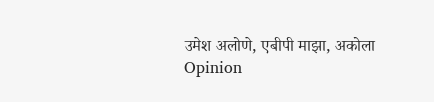उमेश अलोणे, एबीपी माझा, अकोला
Opinion